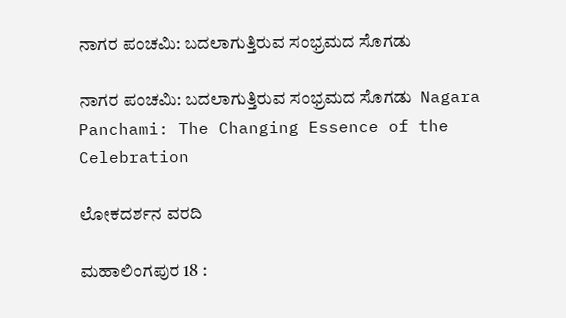ನಾಗರ ಪಂಚಮಿ: ಬದಲಾಗುತ್ತಿರುವ ಸಂಭ್ರಮದ ಸೊಗಡು

ನಾಗರ ಪಂಚಮಿ: ಬದಲಾಗುತ್ತಿರುವ ಸಂಭ್ರಮದ ಸೊಗಡು  Nagara Panchami: The Changing Essence of the Celebration

ಲೋಕದರ್ಶನ ವರದಿ

ಮಹಾಲಿಂಗಪುರ 18 :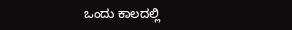ಒಂದು ಕಾಲದಲ್ಲಿ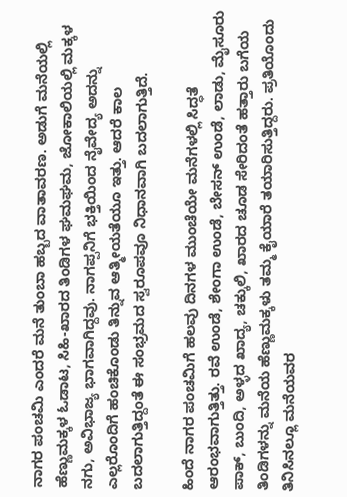ನಾಗರ ಪಂಚಮಿ ಎಂದರೆ ಮನೆ ತುಂಬಾ ಹಬ್ಬದ ವಾತಾವರಣ. ಅಡುಗೆ ಮನೆಯಲ್ಲಿ ಹೆಣ್ಣುಮಕ್ಕಳ ಓಡಾಟ, ಸಿಹಿ-ಖಾರದ ತಿಂಡಿಗಳ ಘಮಘಮ, ಜೋಕಾಲಿಯಲ್ಲಿ ಮಕ್ಕಳ ನಗು, ಅವಿಭಾಜ್ಯ ಭಾಗವಾಗಿದ್ದವು. ನಾಗಪ್ಪನಿಗೆ ಭಕ್ತಿಯಿಂದ ನೈವೇದ್ಯ ಅದನ್ನು ಎಲ್ಲರೊಂದಿಗೆ ಹಂಚಿಕೊಂಡು ತಿನ್ನುವ ಆತ್ಮೀಯತೆಯೂ ಇತ್ತು. ಆದರೆ ಕಾಲ ಬದಲಾಗುತ್ತಿದ್ದಂತೆ ಈ ಸಂಭ್ರಮದ ಸ್ವರೂಪವೂ ನಿಧಾನವಾಗಿ ಬದಲಾಗುತ್ತಿದೆ.

ಹಿಂದೆ ನಾಗರ ಪಂಚಮಿಗೆ ಹಲವು ದಿನಗಳ ಮುಂಚೆಯೇ ಮನೆಗಳಲ್ಲಿ ಸಿದ್ಧತೆ ಆರಂಭವಾಗುತ್ತಿತ್ತು. ರವೆ ಉಂಡೆ, ಶೇಂಗಾ ಉಂಡೆ, ಬೇಸನ್ ಉಂಡೆ, ಲಾಡು, ಮೈಸೂರು ಪಾಕ್, ಬುಂದಿ, ಅಳ್ಳದ ಖಾದ್ಯ, ಚಕ್ಕುಲಿ, ಖಾರದ ಚೂಡ ಸೇರಿದಂತೆ ಹತ್ತಾರು ಬಗೆಯ ತಿಂಡಿಗಳನ್ನು ಮನೆಯ ಹೆಣ್ಣುಮಕ್ಕಳು ತಮ್ಮ ಕೈಯಾರೆ ತಯಾರಿಸುತ್ತಿದ್ದರು. ಪ್ರತಿಯೊಂದು ತಿನಿಸಿನಲ್ಲೂ ಮನೆಯವರ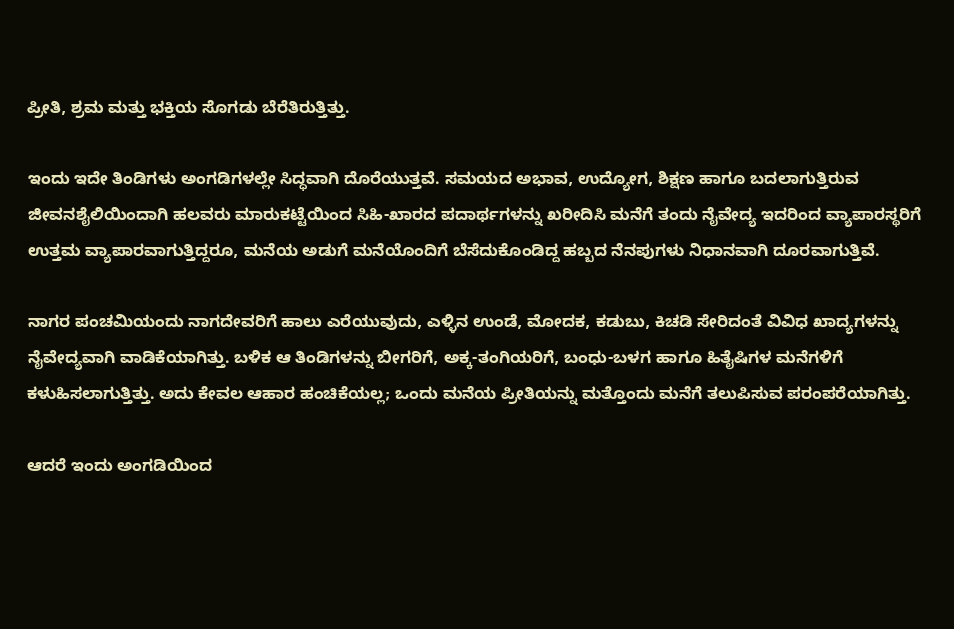ಪ್ರೀತಿ, ಶ್ರಮ ಮತ್ತು ಭಕ್ತಿಯ ಸೊಗಡು ಬೆರೆತಿರುತ್ತಿತ್ತು.

ಇಂದು ಇದೇ ತಿಂಡಿಗಳು ಅಂಗಡಿಗಳಲ್ಲೇ ಸಿದ್ಧವಾಗಿ ದೊರೆಯುತ್ತವೆ. ಸಮಯದ ಅಭಾವ, ಉದ್ಯೋಗ, ಶಿಕ್ಷಣ ಹಾಗೂ ಬದಲಾಗುತ್ತಿರುವ ಜೀವನಶೈಲಿಯಿಂದಾಗಿ ಹಲವರು ಮಾರುಕಟ್ಟೆಯಿಂದ ಸಿಹಿ-ಖಾರದ ಪದಾರ್ಥಗಳನ್ನು ಖರೀದಿಸಿ ಮನೆಗೆ ತಂದು ನೈವೇದ್ಯ ಇದರಿಂದ ವ್ಯಾಪಾರಸ್ಥರಿಗೆ ಉತ್ತಮ ವ್ಯಾಪಾರವಾಗುತ್ತಿದ್ದರೂ, ಮನೆಯ ಅಡುಗೆ ಮನೆಯೊಂದಿಗೆ ಬೆಸೆದುಕೊಂಡಿದ್ದ ಹಬ್ಬದ ನೆನಪುಗಳು ನಿಧಾನವಾಗಿ ದೂರವಾಗುತ್ತಿವೆ.

ನಾಗರ ಪಂಚಮಿಯಂದು ನಾಗದೇವರಿಗೆ ಹಾಲು ಎರೆಯುವುದು, ಎಳ್ಳಿನ ಉಂಡೆ, ಮೋದಕ, ಕಡುಬು, ಕಿಚಡಿ ಸೇರಿದಂತೆ ವಿವಿಧ ಖಾದ್ಯಗಳನ್ನು ನೈವೇದ್ಯವಾಗಿ ವಾಡಿಕೆಯಾಗಿತ್ತು. ಬಳಿಕ ಆ ತಿಂಡಿಗಳನ್ನು ಬೀಗರಿಗೆ, ಅಕ್ಕ-ತಂಗಿಯರಿಗೆ, ಬಂಧು-ಬಳಗ ಹಾಗೂ ಹಿತೈಷಿಗಳ ಮನೆಗಳಿಗೆ ಕಳುಹಿಸಲಾಗುತ್ತಿತ್ತು. ಅದು ಕೇವಲ ಆಹಾರ ಹಂಚಿಕೆಯಲ್ಲ; ಒಂದು ಮನೆಯ ಪ್ರೀತಿಯನ್ನು ಮತ್ತೊಂದು ಮನೆಗೆ ತಲುಪಿಸುವ ಪರಂಪರೆಯಾಗಿತ್ತು.

ಆದರೆ ಇಂದು ಅಂಗಡಿಯಿಂದ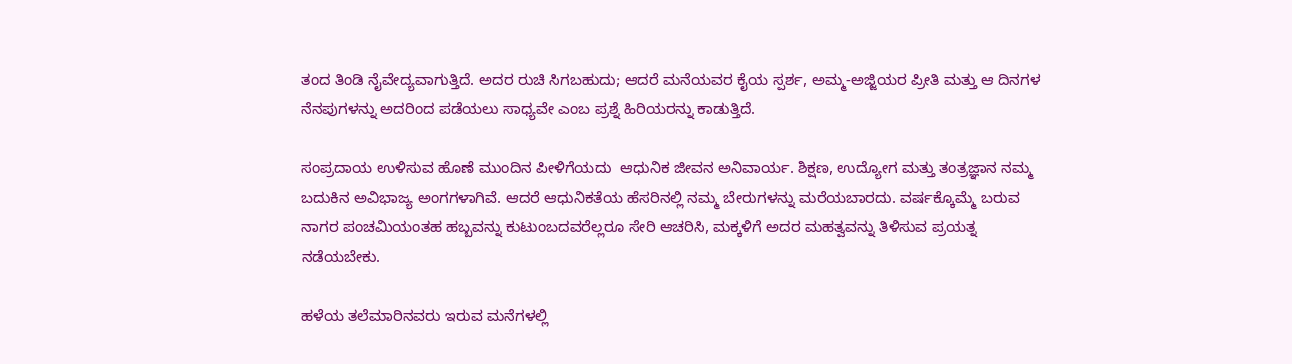ತಂದ ತಿಂಡಿ ನೈವೇದ್ಯವಾಗುತ್ತಿದೆ. ಅದರ ರುಚಿ ಸಿಗಬಹುದು; ಆದರೆ ಮನೆಯವರ ಕೈಯ ಸ್ಪರ್ಶ, ಅಮ್ಮ-ಅಜ್ಜಿಯರ ಪ್ರೀತಿ ಮತ್ತು ಆ ದಿನಗಳ ನೆನಪುಗಳನ್ನು ಅದರಿಂದ ಪಡೆಯಲು ಸಾಧ್ಯವೇ ಎಂಬ ಪ್ರಶ್ನೆ ಹಿರಿಯರನ್ನು ಕಾಡುತ್ತಿದೆ.

ಸಂಪ್ರದಾಯ ಉಳಿಸುವ ಹೊಣೆ ಮುಂದಿನ ಪೀಳಿಗೆಯದು  ಆಧುನಿಕ ಜೀವನ ಅನಿವಾರ್ಯ. ಶಿಕ್ಷಣ, ಉದ್ಯೋಗ ಮತ್ತು ತಂತ್ರಜ್ಞಾನ ನಮ್ಮ ಬದುಕಿನ ಅವಿಭಾಜ್ಯ ಅಂಗಗಳಾಗಿವೆ. ಆದರೆ ಆಧುನಿಕತೆಯ ಹೆಸರಿನಲ್ಲಿ ನಮ್ಮ ಬೇರುಗಳನ್ನು ಮರೆಯಬಾರದು. ವರ್ಷಕ್ಕೊಮ್ಮೆ ಬರುವ ನಾಗರ ಪಂಚಮಿಯಂತಹ ಹಬ್ಬವನ್ನು ಕುಟುಂಬದವರೆಲ್ಲರೂ ಸೇರಿ ಆಚರಿಸಿ, ಮಕ್ಕಳಿಗೆ ಅದರ ಮಹತ್ವವನ್ನು ತಿಳಿಸುವ ಪ್ರಯತ್ನ ನಡೆಯಬೇಕು.

ಹಳೆಯ ತಲೆಮಾರಿನವರು ಇರುವ ಮನೆಗಳಲ್ಲಿ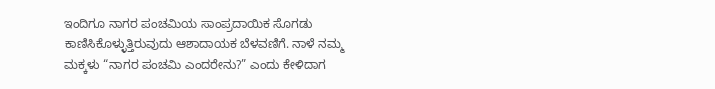ಇಂದಿಗೂ ನಾಗರ ಪಂಚಮಿಯ ಸಾಂಪ್ರದಾಯಿಕ ಸೊಗಡು ಕಾಣಿಸಿಕೊಳ್ಳುತ್ತಿರುವುದು ಆಶಾದಾಯಕ ಬೆಳವಣಿಗೆ. ನಾಳೆ ನಮ್ಮ ಮಕ್ಕಳು “ನಾಗರ ಪಂಚಮಿ ಎಂದರೇನು?” ಎಂದು ಕೇಳಿದಾಗ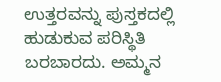ಉತ್ತರವನ್ನು ಪುಸ್ತಕದಲ್ಲಿ ಹುಡುಕುವ ಪರಿಸ್ಥಿತಿ ಬರಬಾರದು. ಅಮ್ಮನ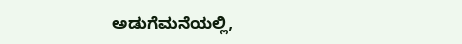ಅಡುಗೆಮನೆಯಲ್ಲಿ,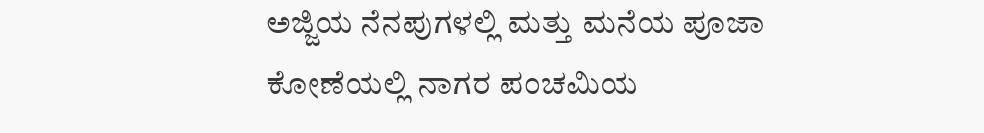ಅಜ್ಜಿಯ ನೆನಪುಗಳಲ್ಲಿ ಮತ್ತು ಮನೆಯ ಪೂಜಾ ಕೋಣೆಯಲ್ಲಿ ನಾಗರ ಪಂಚಮಿಯ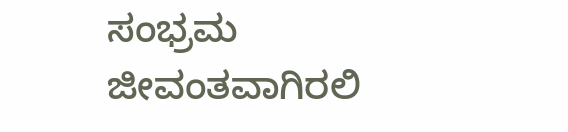ಸಂಭ್ರಮ ಜೀವಂತವಾಗಿರಲಿ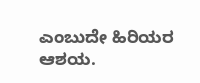ಎಂಬುದೇ ಹಿರಿಯರ ಆಶಯ.